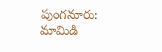పుంగనూరు: మామిడి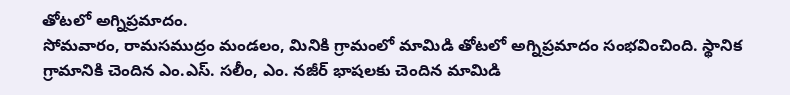తోటలో అగ్నిప్రమాదం.
సోమవారం, రామసముద్రం మండలం, మినికి గ్రామంలో మామిడి తోటలో అగ్నిప్రమాదం సంభవించింది. స్థానిక గ్రామానికి చెందిన ఎం.ఎస్. సలీం, ఎం. నజీర్ భాషలకు చెందిన మామిడి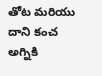తోట మరియు దాని కంచ అగ్నికి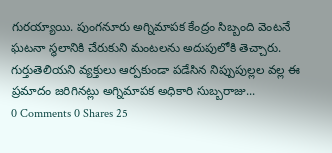గురయ్యాయి. పుంగనూరు అగ్నిమాపక కేంద్రం సిబ్బంది వెంటనే ఘటనా స్థలానికి చేరుకుని మంటలను అదుపులోకి తెచ్చారు. గుర్తుతెలియని వ్యక్తులు ఆర్పకుండా పడేసిన నిప్పుపుల్లల వల్ల ఈ ప్రమాదం జరిగినట్లు అగ్నిమాపక అధికారి సుబ్బరాజు...
0 Comments 0 Shares 25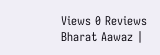Views 0 Reviews
Bharat Aawaz |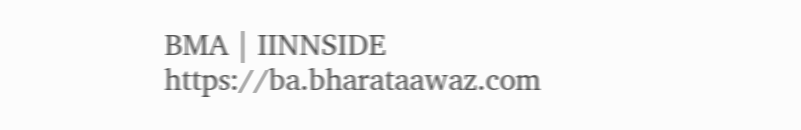BMA | IINNSIDE https://ba.bharataawaz.com